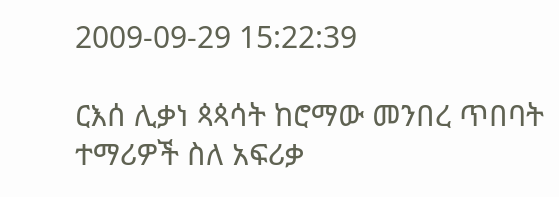2009-09-29 15:22:39

ርእሰ ሊቃነ ጳጳሳት ከሮማው መንበረ ጥበባት ተማሪዎች ስለ አፍሪቃ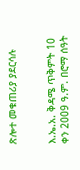ጽሎተ መቁጠሪያ ያደርሳሉ


እ.ኤ.አ. ቅዳሜ ጥቅምት 10 ቀን 2009 ዓ.ም. በሮማ ሰዓት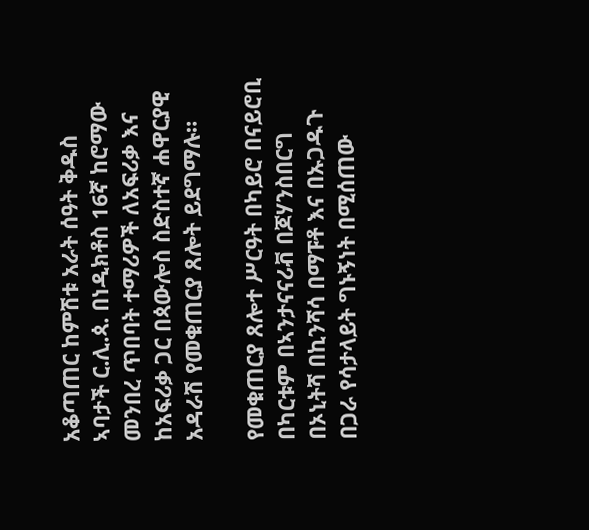አቆጣጠር ከምሽቱ አራት ሰዓት ቅዱስ ኣባታች ር.ሊ.ጳ. በነዲክቶስ 16ኛ ከሮማው መንበረ ጥበባት ተማሪዎች ለአፍሪቃ እና ከአፍሪቃ ጋር በጳውሎስ ስድስተኛ ሐዋርያዊ አዳራሽ የመቁጠርያ ጸሎት ይደግማሉ።

የመቁጠርያ ጸሎተ ሥርዓት በካይሮ በናይሮቢ በካርቱም በኣንታናናሪቭ በጆሃንስበርግ በኦኒትሻ በኪንሻሳ በማፑቶ እና በኡጋዱጉ በጋራ የሳታላይት ግኑኝነት በሚሰጠው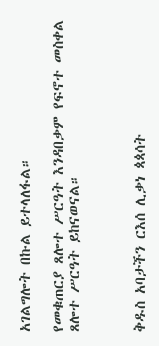አገልግሎት በኩል ይተላለፋል።

የመቁጠርያ ጸሎተ ሥርዓት እንዳበቃም የፍኖተ መስቀል ጸሎተ ሥርዓት ይከናወናል።



ቅዱስ አባታችን ርእሰ ሊቃነ ጳጳሳት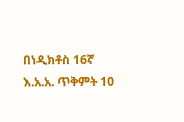በነዲክቶስ 16ኛ እ.አ.አ. ጥቅምት 10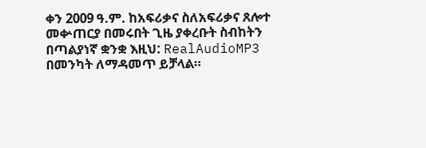ቀን 2009 ዓ.ም. ከአፍሪቃና ስለአፍሪቃና ጸሎተ መቍጠርያ በመሩበት ጊዜ ያቀረቡት ስብከትን በጣልያነኛ ቋንቋ እዚህ: RealAudioMP3 በመንካት ለማዳመጥ ይቻላል።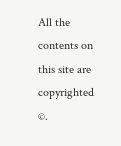All the contents on this site are copyrighted ©.